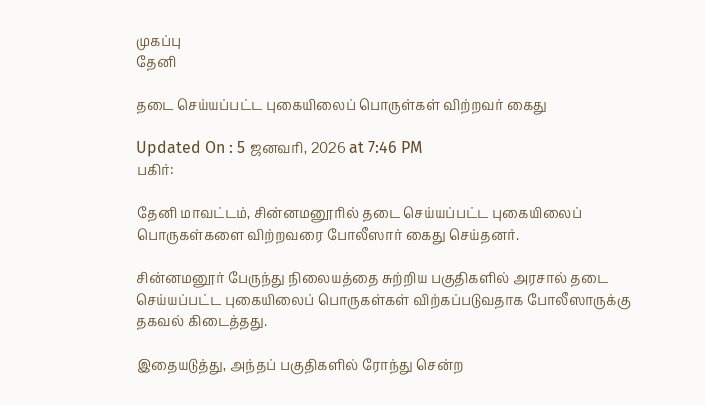முகப்பு
தேனி

தடை செய்யப்பட்ட புகையிலைப் பொருள்கள் விற்றவர் கைது

Updated On : 5 ஜனவரி, 2026 at 7:46 PM
பகிர்:

தேனி மாவட்டம், சின்னமனூரில் தடை செய்யப்பட்ட புகையிலைப் பொருகள்களை விற்றவரை போலீஸார் கைது செய்தனர்.

சின்னமனூர் பேருந்து நிலையத்தை சுற்றிய பகுதிகளில் அரசால் தடை செய்யப்பட்ட புகையிலைப் பொருகள்கள் விற்கப்படுவதாக போலீஸாருக்கு தகவல் கிடைத்தது.

இதையடுத்து, அந்தப் பகுதிகளில் ரோந்து சென்ற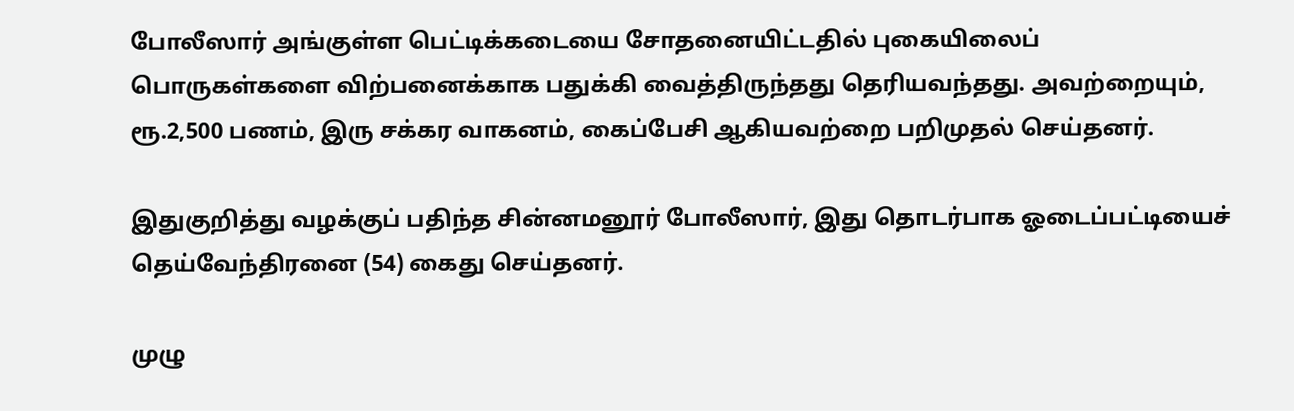போலீஸார் அங்குள்ள பெட்டிக்கடையை சோதனையிட்டதில் புகையிலைப் பொருகள்களை விற்பனைக்காக பதுக்கி வைத்திருந்தது தெரியவந்தது. அவற்றையும், ரூ.2,500 பணம், இரு சக்கர வாகனம், கைப்பேசி ஆகியவற்றை பறிமுதல் செய்தனர்.

இதுகுறித்து வழக்குப் பதிந்த சின்னமனூர் போலீஸார், இது தொடர்பாக ஓடைப்பட்டியைச் தெய்வேந்திரனை (54) கைது செய்தனர்.

முழு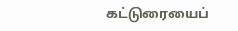கட்டுரையைப்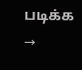படிக்க →